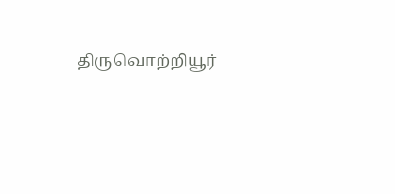திருவொற்றியூர்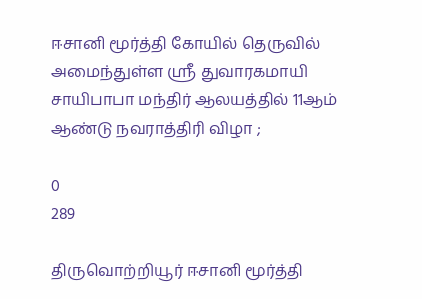ஈசானி மூர்த்தி கோயில் தெருவில் அமைந்துள்ள ஶ்ரீ துவாரகமாயி சாயிபாபா மந்திர் ஆலயத்தில் 11ஆம் ஆண்டு நவராத்திரி விழா ;

0
289

திருவொற்றியூர் ஈசானி மூர்த்தி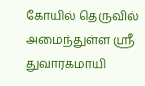கோயில் தெருவில் அமைந்துள்ள ஶ்ரீ துவாரகமாயி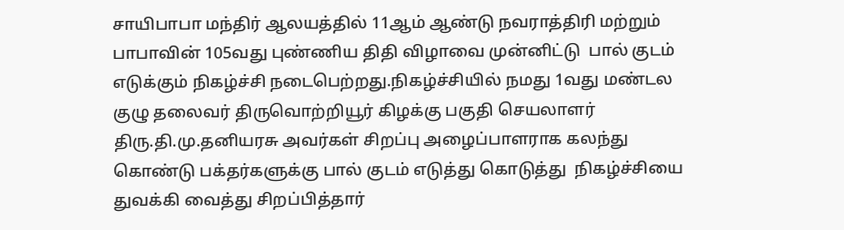சாயிபாபா மந்திர் ஆலயத்தில் 11ஆம் ஆண்டு நவராத்திரி மற்றும் பாபாவின் 105வது புண்ணிய திதி விழாவை முன்னிட்டு  பால் குடம் எடுக்கும் நிகழ்ச்சி நடைபெற்றது.நிகழ்ச்சியில் நமது 1வது மண்டல குழு தலைவர் திருவொற்றியூர் கிழக்கு பகுதி செயலாளர்  திரு.தி.மு.தனியரசு அவர்கள் சிறப்பு அழைப்பாளராக கலந்து கொண்டு பக்தர்களுக்கு பால் குடம் எடுத்து கொடுத்து  நிகழ்ச்சியை துவக்கி வைத்து சிறப்பித்தார்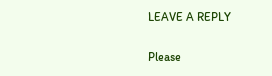LEAVE A REPLY

Please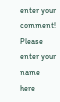enter your comment!
Please enter your name here